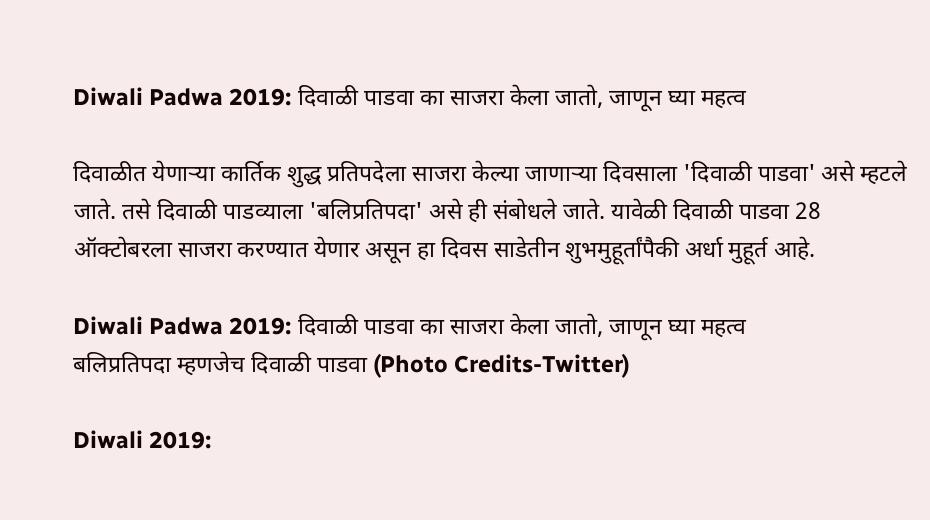Diwali Padwa 2019: दिवाळी पाडवा का साजरा केला जातो, जाणून घ्या महत्व

दिवाळीत येणाऱ्या कार्तिक शुद्ध प्रतिपदेला साजरा केल्या जाणाऱ्या दिवसाला 'दिवाळी पाडवा' असे म्हटले जाते. तसे दिवाळी पाडव्याला 'बलिप्रतिपदा' असे ही संबोधले जाते. यावेळी दिवाळी पाडवा 28 ऑक्टोबरला साजरा करण्यात येणार असून हा दिवस साडेतीन शुभमुहूर्तांपैकी अर्धा मुहूर्त आहे.

Diwali Padwa 2019: दिवाळी पाडवा का साजरा केला जातो, जाणून घ्या महत्व
बलिप्रतिपदा म्हणजेच दिवाळी पाडवा (Photo Credits-Twitter)

Diwali 2019: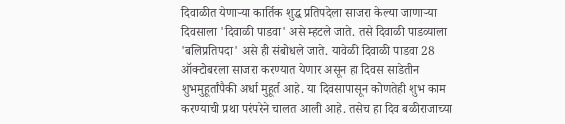दिवाळीत येणाऱ्या कार्तिक शुद्ध प्रतिपदेला साजरा केल्या जाणाऱ्या दिवसाला 'दिवाळी पाडवा' असे म्हटले जाते. तसे दिवाळी पाडव्याला 'बलिप्रतिपदा' असे ही संबोधले जाते. यावेळी दिवाळी पाडवा 28 ऑक्टोबरला साजरा करण्यात येणार असून हा दिवस साडेतीन शुभमुहूर्तांपैकी अर्धा मुहूर्त आहे. या दिवसापासून कोणतेही शुभ काम करण्याची प्रथा परंपरेने चालत आली आहे. तसेच हा दिव बळीराजाच्या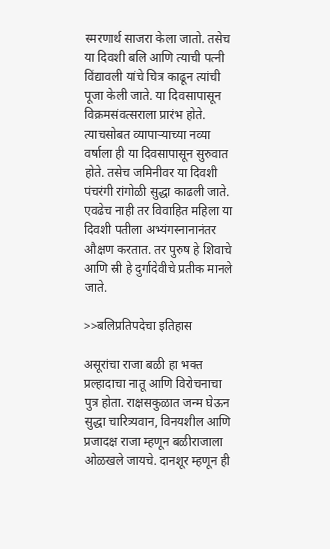स्मरणार्थ साजरा केला जातो. तसेच या दिवशी बलि आणि त्याची पत्नी विंद्यावली यांचे चित्र काढून त्यांची पूजा केली जाते. या दिवसापासून विक्रमसंवत्सराला प्रारंभ होते. त्याचसोबत व्यापाऱ्याच्या नव्या वर्षाला ही या दिवसापासून सुरुवात होते. तसेच जमिनीवर या दिवशी पंचरंगी रांगोळी सुद्धा काढली जाते. एवढेच नाही तर विवाहित महिला या दिवशी पतीला अभ्यंगस्नानानंतर औक्षण करतात. तर पुरुष हे शिवाचे आणि स्री हे दुर्गादेवीचे प्रतीक मानले जाते.

>>बलिप्रतिपदेचा इतिहास

असूरांचा राजा बळी हा भक्त प्रल्हादाचा नातू आणि विरोचनाचा पुत्र होता. राक्षसकुळात जन्म घेऊन सुद्धा चारित्र्यवान, विनयशील आणि प्रजादक्ष राजा म्हणून बळीराजाला ओळखले जायचे. दानशूर म्हणून ही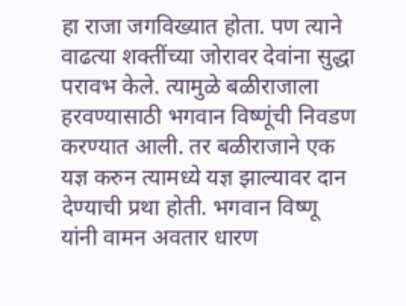हा राजा जगविख्यात होता. पण त्याने वाढत्या शक्तींच्या जोरावर देवांना सुद्धा परावभ केले. त्यामुळे बळीराजाला हरवण्यासाठी भगवान विष्णूंची निवडण करण्यात आली. तर बळीराजाने एक यज्ञ करुन त्यामध्ये यज्ञ झाल्यावर दान देण्याची प्रथा होती. भगवान विष्णू यांनी वामन अवतार धारण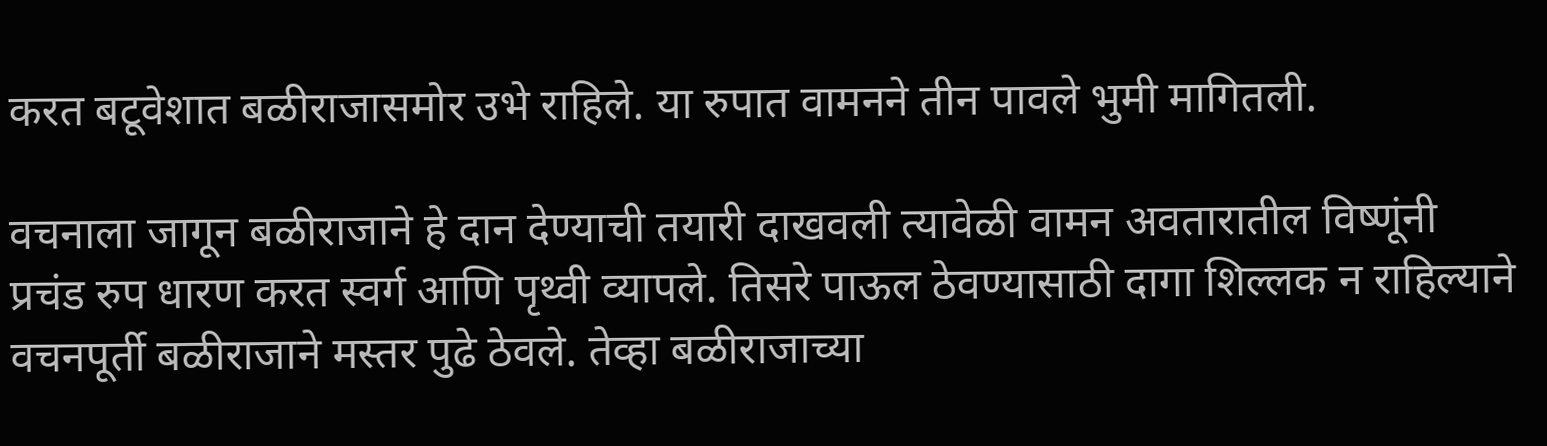करत बटूवेशात बळीराजासमोर उभे राहिले. या रुपात वामनने तीन पावले भुमी मागितली.

वचनाला जागून बळीराजाने हे दान देण्याची तयारी दाखवली त्यावेळी वामन अवतारातील विष्णूंनी प्रचंड रुप धारण करत स्वर्ग आणि पृथ्वी व्यापले. तिसरे पाऊल ठेवण्यासाठी दागा शिल्लक न राहिल्याने वचनपूर्ती बळीराजाने मस्तर पुढे ठेवले. तेव्हा बळीराजाच्या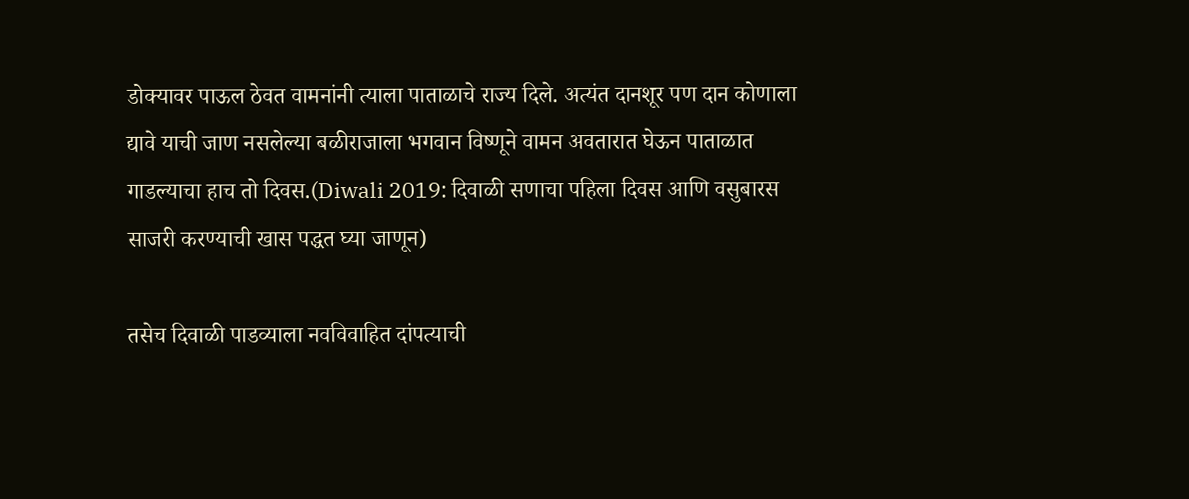डोक्यावर पाऊल ठेवत वामनांनी त्याला पाताळाचे राज्य दिले. अत्यंत दानशूर पण दान कोणाला द्यावे याची जाण नसलेल्या बळीराजाला भगवान विष्णूने वामन अवतारात घेऊन पाताळात गाडल्याचा हाच तो दिवस.(Diwali 2019: दिवाळी सणाचा पहिला दिवस आणि वसुबारस साजरी करण्याची खास पद्धत घ्या जाणून)

तसेच दिवाळी पाडव्याला नवविवाहित दांपत्याची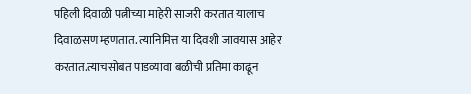पहिली दिवाळी पत्नीच्या माहेरी साजरी करतात यालाच दिवाळसण म्हणतात. त्यानिमित्त या दिवशी जावयास आहेर करतात.त्याचसोबत पाडव्यावा बळीची प्रतिमा काढून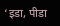‘इडा, पीडा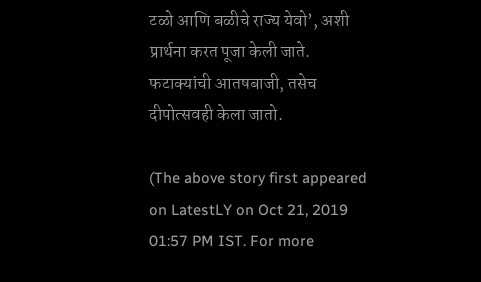टळो आणि बळीचे राज्य येवो’, अशी प्रार्थना करत पूजा केली जाते. फटाक्यांची आतषबाजी, तसेच दीपोत्सवही केला जातो.

(The above story first appeared on LatestLY on Oct 21, 2019 01:57 PM IST. For more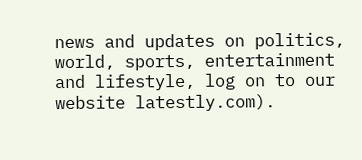news and updates on politics, world, sports, entertainment and lifestyle, log on to our website latestly.com).